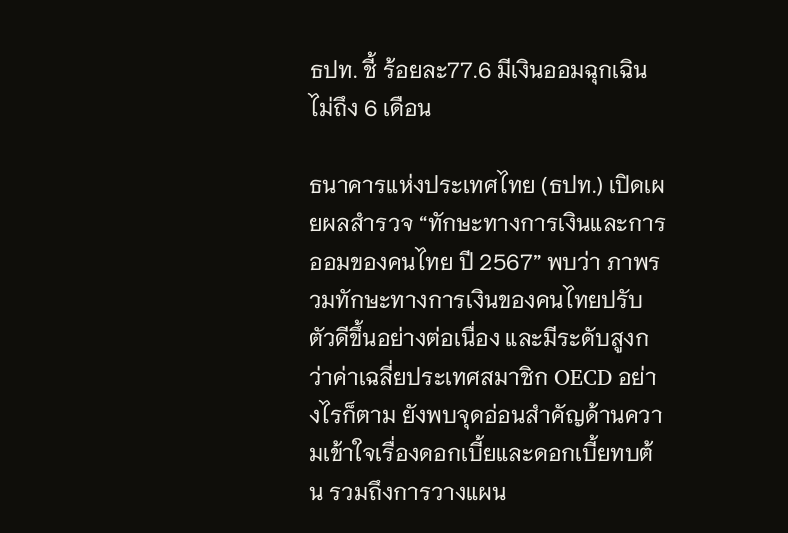ธปท. ชี้ ร้อยละ77.6 มีเงินออมฉุกเฉินไม่ถึง 6 เดือน

ธนาคารแห่งประเทศไทย (ธปท.) เปิดเผยผลสำรวจ “ทักษะทางการเงินและการออมของคนไทย ปี 2567” พบว่า ภาพรวมทักษะทางการเงินของคนไทยปรับตัวดีขึ้นอย่างต่อเนื่อง และมีระดับสูงกว่าค่าเฉลี่ยประเทศสมาชิก OECD อย่างไรก็ตาม ยังพบจุดอ่อนสำคัญด้านความเข้าใจเรื่องดอกเบี้ยและดอกเบี้ยทบต้น รวมถึงการวางแผน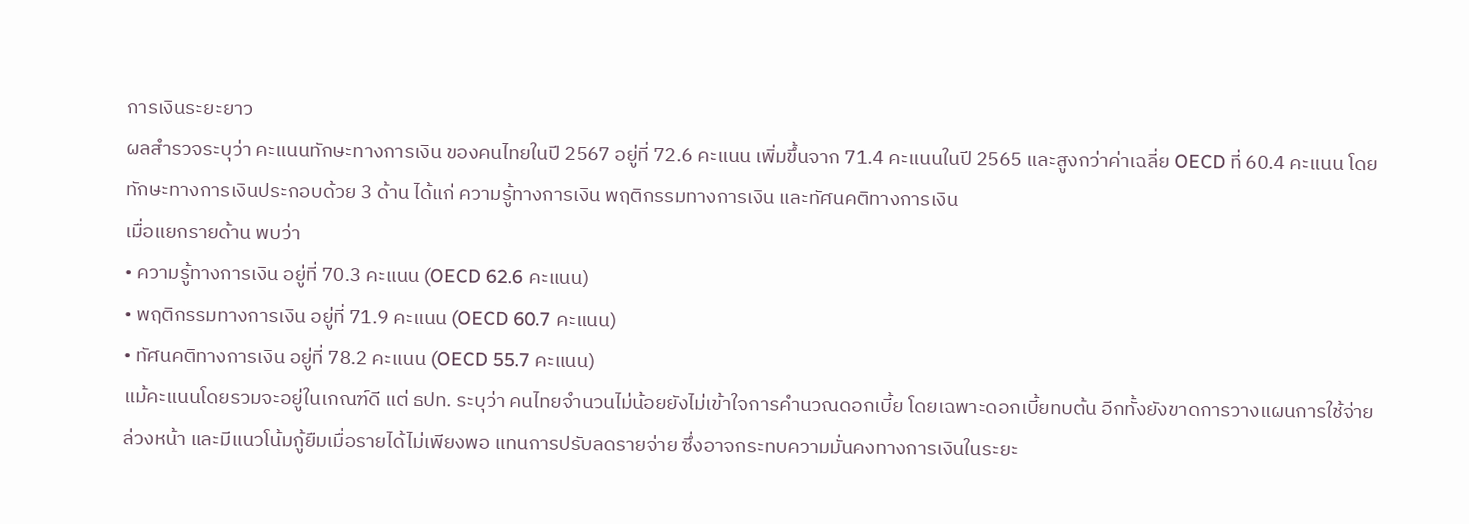การเงินระยะยาว
ผลสำรวจระบุว่า คะแนนทักษะทางการเงิน ของคนไทยในปี 2567 อยู่ที่ 72.6 คะแนน เพิ่มขึ้นจาก 71.4 คะแนนในปี 2565 และสูงกว่าค่าเฉลี่ย OECD ที่ 60.4 คะแนน โดยทักษะทางการเงินประกอบด้วย 3 ด้าน ได้แก่ ความรู้ทางการเงิน พฤติกรรมทางการเงิน และทัศนคติทางการเงิน
เมื่อแยกรายด้าน พบว่า
• ความรู้ทางการเงิน อยู่ที่ 70.3 คะแนน (OECD 62.6 คะแนน)
• พฤติกรรมทางการเงิน อยู่ที่ 71.9 คะแนน (OECD 60.7 คะแนน)
• ทัศนคติทางการเงิน อยู่ที่ 78.2 คะแนน (OECD 55.7 คะแนน)
แม้คะแนนโดยรวมจะอยู่ในเกณฑ์ดี แต่ ธปท. ระบุว่า คนไทยจำนวนไม่น้อยยังไม่เข้าใจการคำนวณดอกเบี้ย โดยเฉพาะดอกเบี้ยทบต้น อีกทั้งยังขาดการวางแผนการใช้จ่ายล่วงหน้า และมีแนวโน้มกู้ยืมเมื่อรายได้ไม่เพียงพอ แทนการปรับลดรายจ่าย ซึ่งอาจกระทบความมั่นคงทางการเงินในระยะ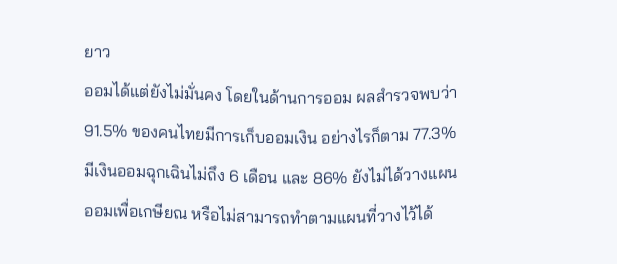ยาว
ออมได้แต่ยังไม่มั่นคง โดยในด้านการออม ผลสำรวจพบว่า 91.5% ของคนไทยมีการเก็บออมเงิน อย่างไรก็ตาม 77.3% มีเงินออมฉุกเฉินไม่ถึง 6 เดือน และ 86% ยังไม่ได้วางแผนออมเพื่อเกษียณ หรือไม่สามารถทำตามแผนที่วางไว้ได้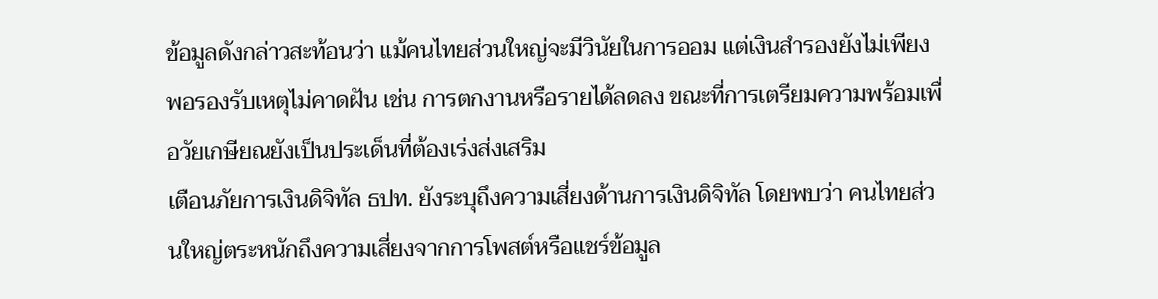ข้อมูลดังกล่าวสะท้อนว่า แม้คนไทยส่วนใหญ่จะมีวินัยในการออม แต่เงินสำรองยังไม่เพียงพอรองรับเหตุไม่คาดฝัน เช่น การตกงานหรือรายได้ลดลง ขณะที่การเตรียมความพร้อมเพื่อวัยเกษียณยังเป็นประเด็นที่ต้องเร่งส่งเสริม
เตือนภัยการเงินดิจิทัล ธปท. ยังระบุถึงความเสี่ยงด้านการเงินดิจิทัล โดยพบว่า คนไทยส่วนใหญ่ตระหนักถึงความเสี่ยงจากการโพสต์หรือแชร์ข้อมูล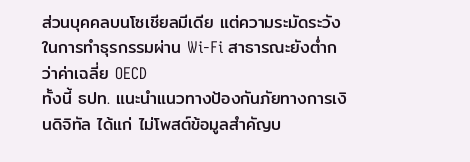ส่วนบุคคลบนโซเชียลมีเดีย แต่ความระมัดระวังในการทำธุรกรรมผ่าน Wi-Fi สาธารณะยังต่ำกว่าค่าเฉลี่ย OECD
ทั้งนี้ ธปท. แนะนำแนวทางป้องกันภัยทางการเงินดิจิทัล ได้แก่ ไม่โพสต์ข้อมูลสำคัญบ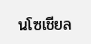นโซเชียล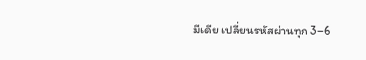มีเดีย เปลี่ยนรหัสผ่านทุก 3–6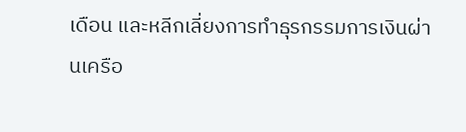เดือน และหลีกเลี่ยงการทำธุรกรรมการเงินผ่านเครือ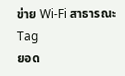ข่าย Wi-Fi สาธารณะ
Tag
ยอด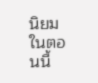นิยมในตอนนี้